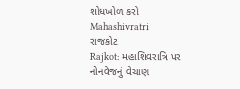શોધખોળ કરો
Mahashivratri
રાજકોટ
Rajkot: મહાશિવરાત્રિ પર નોનવેજનું વેચાણ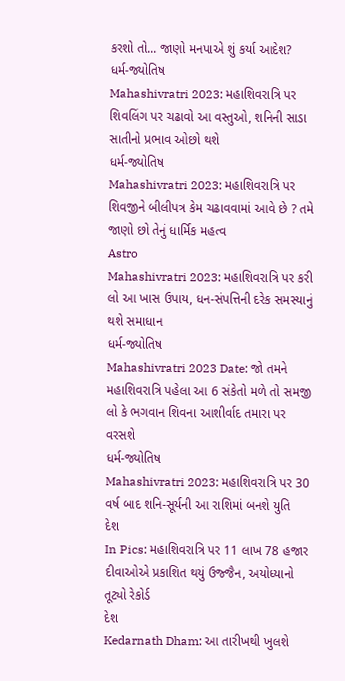કરશો તો... જાણો મનપાએ શું કર્યા આદેશ?
ધર્મ-જ્યોતિષ
Mahashivratri 2023: મહાશિવરાત્રિ પર શિવલિંગ પર ચઢાવો આ વસ્તુઓ, શનિની સાડા સાતીનો પ્રભાવ ઓછો થશે
ધર્મ-જ્યોતિષ
Mahashivratri 2023: મહાશિવરાત્રિ પર શિવજીને બીલીપત્ર કેમ ચઢાવવામાં આવે છે ? તમે જાણો છો તેનું ધાર્મિક મહત્વ
Astro
Mahashivratri 2023: મહાશિવરાત્રિ પર કરી લો આ ખાસ ઉપાય, ધન-સંપત્તિની દરેક સમસ્યાનું થશે સમાધાન
ધર્મ-જ્યોતિષ
Mahashivratri 2023 Date: જો તમને મહાશિવરાત્રિ પહેલા આ 6 સંકેતો મળે તો સમજી લો કે ભગવાન શિવના આશીર્વાદ તમારા પર વરસશે
ધર્મ-જ્યોતિષ
Mahashivratri 2023: મહાશિવરાત્રિ પર 30 વર્ષ બાદ શનિ-સૂર્યની આ રાશિમાં બનશે યુતિ
દેશ
In Pics: મહાશિવરાત્રિ પર 11 લાખ 78 હજાર દીવાઓએ પ્રકાશિત થયું ઉજ્જૈન, અયોધ્યાનો તૂટ્યો રેકોર્ડ
દેશ
Kedarnath Dham: આ તારીખથી ખુલશે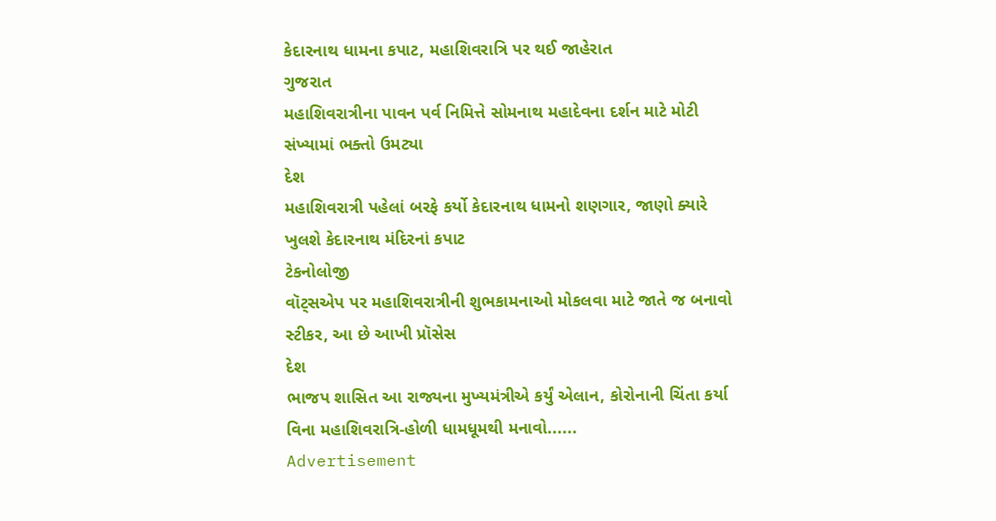કેદારનાથ ધામના કપાટ, મહાશિવરાત્રિ પર થઈ જાહેરાત
ગુજરાત
મહાશિવરાત્રીના પાવન પર્વ નિમિત્તે સોમનાથ મહાદેવના દર્શન માટે મોટી સંખ્યામાં ભક્તો ઉમટ્યા
દેશ
મહાશિવરાત્રી પહેલાં બરફે કર્યો કેદારનાથ ધામનો શણગાર, જાણો ક્યારે ખુલશે કેદારનાથ મંદિરનાં કપાટ
ટેકનોલોજી
વૉટ્સએપ પર મહાશિવરાત્રીની શુભકામનાઓ મોકલવા માટે જાતે જ બનાવો સ્ટીકર, આ છે આખી પ્રૉસેસ
દેશ
ભાજપ શાસિત આ રાજ્યના મુખ્યમંત્રીએ કર્યું એલાન, કોરોનાની ચિંતા કર્યા વિના મહાશિવરાત્રિ-હોળી ધામધૂમથી મનાવો......
Advertisement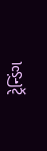ટ્રેન્ડિંગ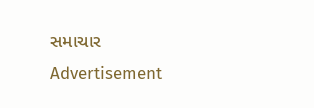સમાચાર
Advertisement